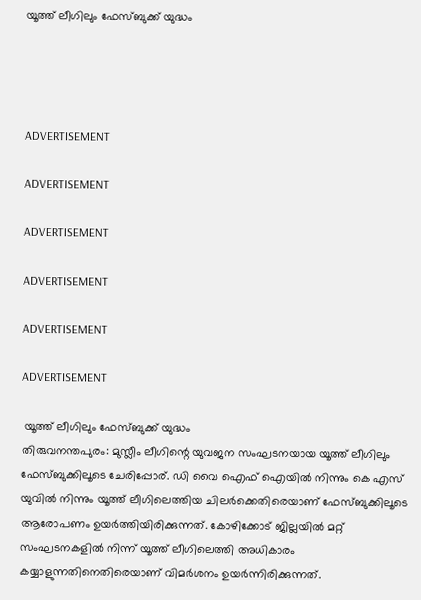യൂത്ത് ലീഗിലും ഫേസ്ബുക്ക് യുദ്ധം




ADVERTISEMENT

ADVERTISEMENT

ADVERTISEMENT

ADVERTISEMENT

ADVERTISEMENT

ADVERTISEMENT

 യൂത്ത് ലീഗിലും ഫേസ്ബുക്ക് യുദ്ധം
തിരുവനന്തപുരം: മുസ്ലീം ലീഗിന്റെ യുവജന സംഘടനയായ യൂത്ത് ലീഗിലും ഫേസ്ബുക്കിലൂടെ ചേരിപ്പോര്. ഡി വൈ ഐഫ് ഐയില്‍ നിന്നും കെ എസ് യുവില്‍ നിന്നും യൂത്ത് ലീഗിലെത്തിയ ചിലര്‍ക്കെതിരെയാണ് ഫേസ്ബുക്കിലൂടെ ആരോപണം ഉയര്‍ത്തിയിരിക്കുന്നത്. കോഴിക്കോട് ജില്ലയില്‍ മറ്റ് സംഘടനകളില്‍ നിന്ന് യൂത്ത് ലീഗിലെത്തി അധികാരം കയ്യാളുന്നതിനെതിരെയാണ് വിമര്‍ശനം ഉയര്‍ന്നിരിക്കുന്നത്.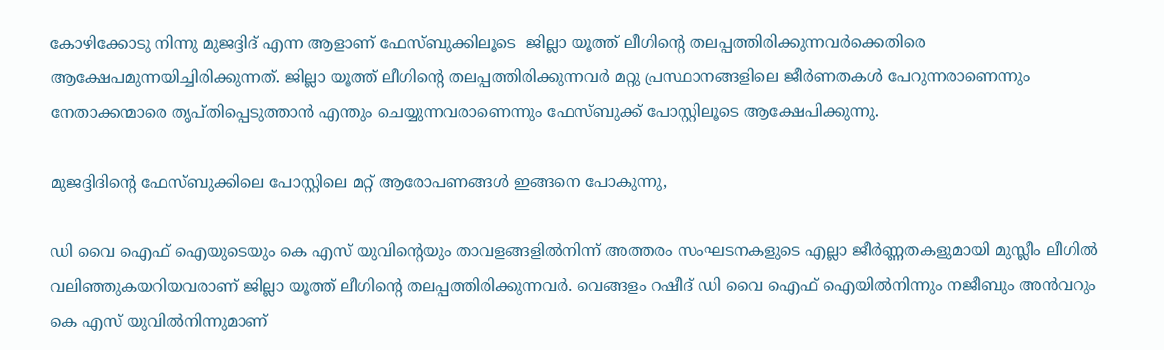കോഴിക്കോടു നിന്നു മുജദ്ദിദ് എന്ന ആളാണ് ഫേസ്ബുക്കിലൂടെ  ജില്ലാ യൂത്ത് ലീഗിന്റെ തലപ്പത്തിരിക്കുന്നവര്‍ക്കെതിരെ ആക്ഷേപമുന്നയിച്ചിരിക്കുന്നത്. ജില്ലാ യൂത്ത് ലീഗിന്റെ തലപ്പത്തിരിക്കുന്നവര്‍ മറ്റു പ്രസ്ഥാനങ്ങളിലെ ജീര്‍ണതകള്‍ പേറുന്നരാണെന്നും നേതാക്കന്മാരെ തൃപ്തിപ്പെടുത്താന്‍ എന്തും ചെയ്യുന്നവരാണെന്നും ഫേസ്ബുക്ക് പോസ്റ്റിലൂടെ ആക്ഷേപിക്കുന്നു.

മുജദ്ദിദിന്റെ ഫേസ്ബുക്കിലെ പോസ്റ്റിലെ മറ്റ് ആരോപണങ്ങള്‍ ഇങ്ങനെ പോകുന്നു,

ഡി വൈ ഐഫ് ഐയുടെയും കെ എസ് യുവിന്റെയും താവളങ്ങളില്‍നിന്ന് അത്തരം സംഘടനകളുടെ എല്ലാ ജീര്‍ണ്ണതകളുമായി മുസ്ലീം ലീഗില്‍ വലിഞ്ഞുകയറിയവരാണ് ജില്ലാ യൂത്ത് ലീഗിന്റെ തലപ്പത്തിരിക്കുന്നവര്‍. വെങ്ങളം റഷീദ് ഡി വൈ ഐഫ് ഐയില്‍നിന്നും നജീബും അന്‍വറും കെ എസ് യുവില്‍നിന്നുമാണ്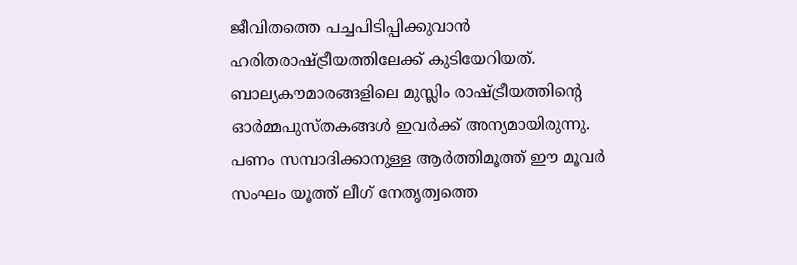ജീവിതത്തെ പച്ചപിടിപ്പിക്കുവാന്‍ ഹരിതരാഷ്ട്രീയത്തിലേക്ക് കുടിയേറിയത്. ബാല്യകൗമാരങ്ങളിലെ മുസ്ലിം രാഷ്ട്രീയത്തിന്റെ ഓര്‍മ്മപുസ്തകങ്ങള്‍ ഇവര്‍ക്ക് അന്യമായിരുന്നു. പണം സമ്പാദിക്കാനുള്ള ആര്‍ത്തിമൂത്ത് ഈ മൂവര്‍ സംഘം യൂത്ത് ലീഗ് നേതൃത്വത്തെ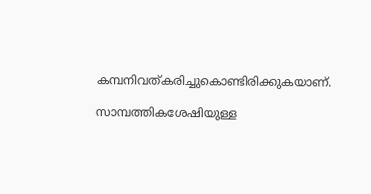കമ്പനിവത്കരിച്ചുകൊണ്ടിരിക്കുകയാണ്.

സാമ്പത്തികശേഷിയുള്ള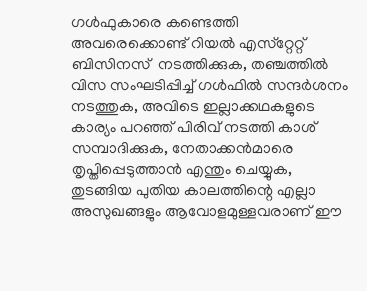ഗള്‍ഫുകാരെ കണ്ടെത്തി അവരെക്കൊണ്ട് റിയല്‍ എസ്‌റ്റേറ്റ് ബിസിനസ്  നടത്തിക്കുക, തഞ്ചത്തില്‍ വിസ സംഘടിപ്പിച്ച് ഗള്‍ഫില്‍ സന്ദര്‍ശനം നടത്തുക, അവിടെ ഇല്ലാക്കഥകളുടെ കാര്യം പറഞ്ഞ് പിരിവ് നടത്തി കാശ് സമ്പാദിക്കുക, നേതാക്കന്‍മാരെ തൃപ്തിപ്പെടുത്താന്‍ എന്തും ചെയ്യുക, തുടങ്ങിയ പുതിയ കാലത്തിന്റെ എല്ലാ അസുഖങ്ങളും ആവോളമുള്ളവരാണ് ഈ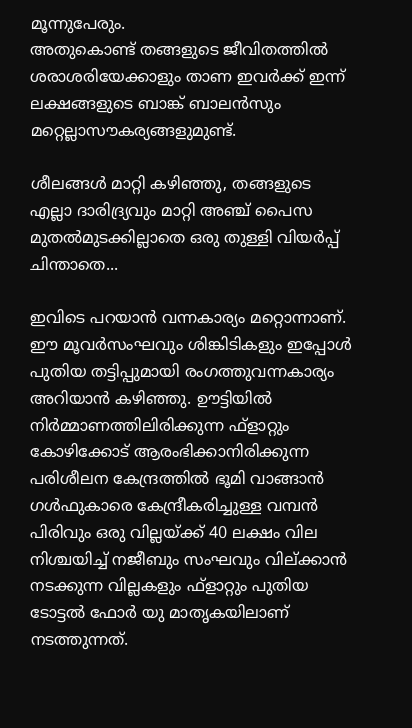മൂന്നുപേരും.
അതുകൊണ്ട് തങ്ങളുടെ ജീവിതത്തില്‍ ശരാശരിയേക്കാളും താണ ഇവര്‍ക്ക് ഇന്ന് ലക്ഷങ്ങളുടെ ബാങ്ക് ബാലന്‍സും മറ്റെല്ലാസൗകര്യങ്ങളുമുണ്ട്.

ശീലങ്ങള്‍ മാറ്റി കഴിഞ്ഞു, തങ്ങളുടെ എല്ലാ ദാരിദ്ര്യവും മാറ്റി അഞ്ച് പൈസ മുതല്‍മുടക്കില്ലാതെ ഒരു തുള്ളി വിയര്‍പ്പ് ചിന്താതെ...

ഇവിടെ പറയാന്‍ വന്നകാര്യം മറ്റൊന്നാണ്. ഈ മൂവര്‍സംഘവും ശിങ്കിടികളും ഇപ്പോള്‍ പുതിയ തട്ടിപ്പുമായി രംഗത്തുവന്നകാര്യം അറിയാന്‍ കഴിഞ്ഞു. ഊട്ടിയില്‍ നിര്‍മ്മാണത്തിലിരിക്കുന്ന ഫ്‌ളാറ്റും കോഴിക്കോട് ആരംഭിക്കാനിരിക്കുന്ന പരിശീലന കേന്ദ്രത്തില്‍ ഭൂമി വാങ്ങാന്‍ ഗള്‍ഫുകാരെ കേന്ദ്രീകരിച്ചുള്ള വമ്പന്‍ പിരിവും ഒരു വില്ലയ്ക്ക് 40 ലക്ഷം വില നിശ്ചയിച്ച് നജീബും സംഘവും വില്ക്കാന്‍ നടക്കുന്ന വില്ലകളും ഫ്‌ളാറ്റും പുതിയ ടോട്ടല്‍ ഫോര്‍ യു മാതൃകയിലാണ് നടത്തുന്നത്.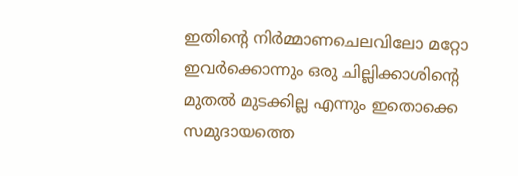ഇതിന്റെ നിര്‍മ്മാണചെലവിലോ മറ്റോ ഇവര്‍ക്കൊന്നും ഒരു ചില്ലിക്കാശിന്റെ മുതല്‍ മുടക്കില്ല എന്നും ഇതൊക്കെ സമുദായത്തെ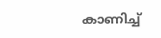കാണിച്ച്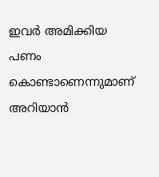ഇവര്‍ അമിക്കിയ പണം കൊണ്ടാണെന്നുമാണ് അറിയാന്‍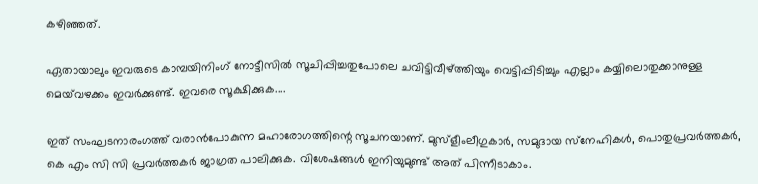കഴിഞ്ഞത്.

ഏതായാലും ഇവരുടെ കാമ്പയിനിംഗ് നോട്ടീസില്‍ സൂചിപ്പിച്ചതുപോലെ ചവിട്ടിവീഴ്ത്തിയും വെട്ടിപ്പിടിച്ചും എല്ലാം കയ്യിലൊതുക്കാനുള്ള മെയ്‌വഴക്കം ഇവര്‍ക്കുണ്ട്. ഇവരെ സൂക്ഷിക്കുക....

ഇത് സംഘടനാരംഗത്ത് വരാന്‍പോകുന്ന മഹാരോഗത്തിന്റെ സൂചനയാണ്. മുസ്‌ളീംലീഗുകാര്‍, സമുദായ സ്‌നേഹികള്‍, പൊതുപ്രവര്‍ത്തകര്‍, കെ എം സി സി പ്രവര്‍ത്തകര്‍ ജാഗ്രത പാലിക്കുക. വിശേഷങ്ങള്‍ ഇനിയുമുണ്ട് അത് പിന്നീടാകാം.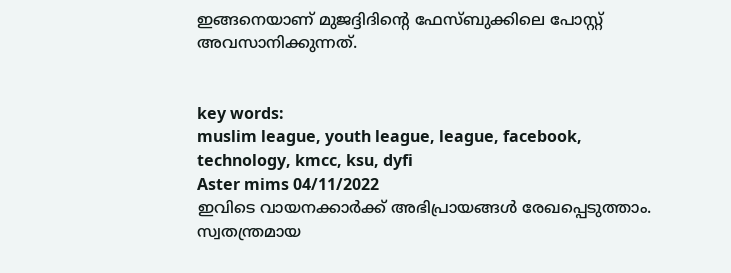ഇങ്ങനെയാണ് മുജദ്ദിദിന്റെ ഫേസ്ബുക്കിലെ പോസ്റ്റ് അവസാനിക്കുന്നത്.


key words:
muslim league, youth league, league, facebook, technology, kmcc, ksu, dyfi
Aster mims 04/11/2022
ഇവിടെ വായനക്കാർക്ക് അഭിപ്രായങ്ങൾ രേഖപ്പെടുത്താം. സ്വതന്ത്രമായ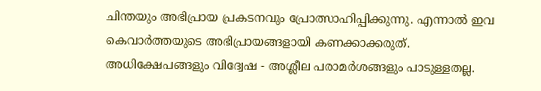ചിന്തയും അഭിപ്രായ പ്രകടനവും പ്രോത്സാഹിപ്പിക്കുന്നു. എന്നാൽ ഇവ കെവാർത്തയുടെ അഭിപ്രായങ്ങളായി കണക്കാക്കരുത്. അധിക്ഷേപങ്ങളും വിദ്വേഷ - അശ്ലീല പരാമർശങ്ങളും പാടുള്ളതല്ല.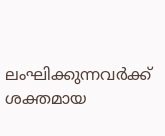ലംഘിക്കുന്നവർക്ക് ശക്തമായ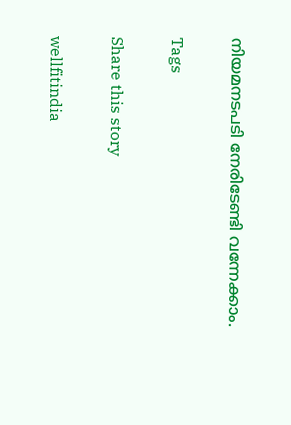നിയമനടപടി നേരിടേണ്ടി വന്നേക്കാം.

Tags

Share this story

wellfitindia